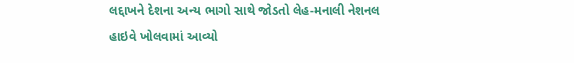લદ્દાખને દેશના અન્ય ભાગો સાથે જોડતો લેહ-મનાલી નેશનલ હાઇવે ખોલવામાં આવ્યો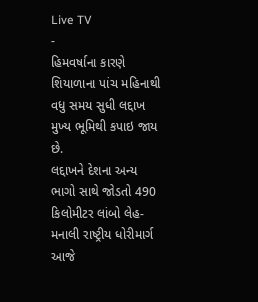Live TV
-
હિમવર્ષાના કારણે શિયાળાના પાંચ મહિનાથી વધુ સમય સુધી લદ્દાખ મુખ્ય ભૂમિથી કપાઇ જાય છે.
લદ્દાખને દેશના અન્ય ભાગો સાથે જોડતો 490 કિલોમીટર લાંબો લેહ-મનાલી રાષ્ટ્રીય ધોરીમાર્ગ આજે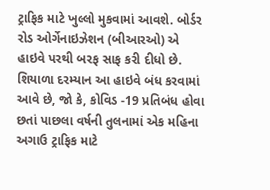ટ્રાફિક માટે ખુલ્લો મુકવામાં આવશે. બોર્ડર રોડ ઓર્ગેનાઇઝેશન (બીઆરઓ) એ હાઇવે પરથી બરફ સાફ કરી દીધો છે. શિયાળા દરમ્યાન આ હાઇવે બંધ કરવામાં આવે છે, જો કે, કોવિડ -19 પ્રતિબંધ હોવા છતાં પાછલા વર્ષની તુલનામાં એક મહિના અગાઉ ટ્રાફિક માટે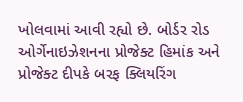ખોલવામાં આવી રહ્યો છે. બોર્ડર રોડ ઓર્ગેનાઇઝેશનના પ્રોજેક્ટ હિમાંક અને પ્રોજેક્ટ દીપકે બરફ ક્લિયરિંગ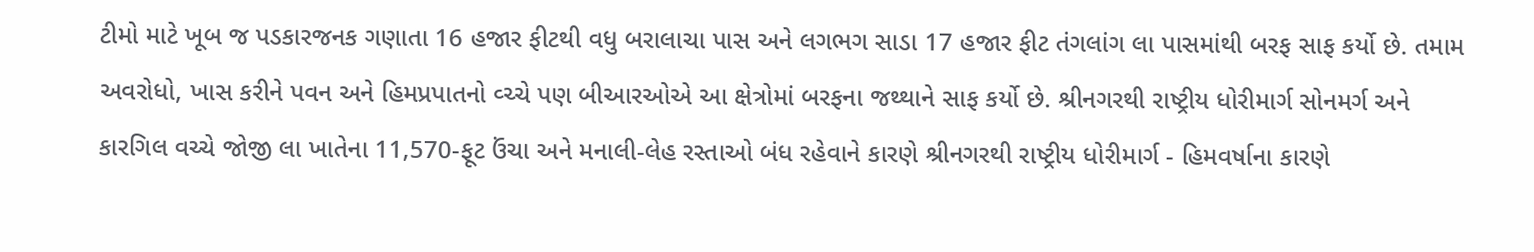ટીમો માટે ખૂબ જ પડકારજનક ગણાતા 16 હજાર ફીટથી વધુ બરાલાચા પાસ અને લગભગ સાડા 17 હજાર ફીટ તંગલાંગ લા પાસમાંથી બરફ સાફ કર્યો છે. તમામ અવરોધો, ખાસ કરીને પવન અને હિમપ્રપાતનો વ્ચ્ચે પણ બીઆરઓએ આ ક્ષેત્રોમાં બરફના જથ્થાને સાફ કર્યો છે. શ્રીનગરથી રાષ્ટ્રીય ધોરીમાર્ગ સોનમર્ગ અને કારગિલ વચ્ચે જોજી લા ખાતેના 11,570-ફૂટ ઉંચા અને મનાલી-લેહ રસ્તાઓ બંધ રહેવાને કારણે શ્રીનગરથી રાષ્ટ્રીય ધોરીમાર્ગ - હિમવર્ષાના કારણે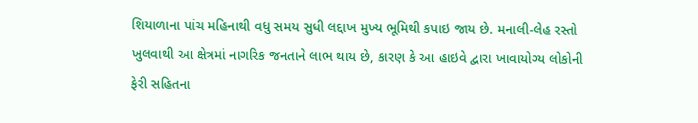શિયાળાના પાંચ મહિનાથી વધુ સમય સુધી લદ્દાખ મુખ્ય ભૂમિથી કપાઇ જાય છે. મનાલી-લેહ રસ્તો ખુલવાથી આ ક્ષેત્રમાં નાગરિક જનતાને લાભ થાય છે, કારણ કે આ હાઇવે દ્વારા ખાવાયોગ્ય લોકોની ફેરી સહિતના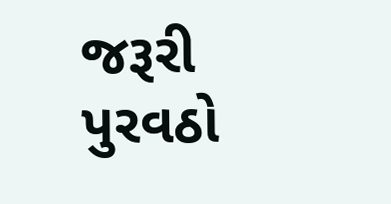જરૂરી પુરવઠો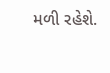મળી રહેશે.